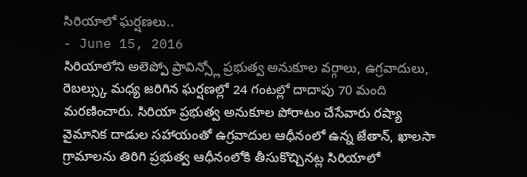సిరియాలో ఘర్షణలు..
- June 15, 2016
సిరియాలోని అలెప్పో ప్రావిన్స్లో ప్రభుత్వ అనుకూల వర్గాలు, ఉగ్రవాదులు, రెబల్స్కు మధ్య జరిగిన ఘర్షణల్లో 24 గంటల్లో దాదాపు 70 మంది మరణించారు. సిరియా ప్రభుత్వ అనుకూల పోరాటం చేసేవారు రష్యా వైమానిక దాడుల సహాయంతో ఉగ్రవాదుల ఆధీనంలో ఉన్న జేతాన్, ఖాలసా గ్రామాలను తిరిగి ప్రభుత్వ ఆధీనంలోకి తీసుకొచ్చినట్ల సిరియాలో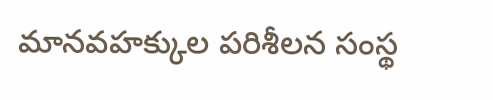మానవహక్కుల పరిశీలన సంస్థ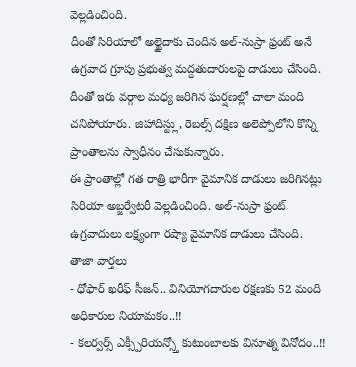వెల్లడించింది.
దీంతో సిరియాలో అల్ఖైదాకు చెందిన అల్-నుస్రా ఫ్రంట్ అనే ఉగ్రవాద గ్రూపు ప్రభుత్వ మద్దతుదారులపై దాడులు చేసింది. దీంతో ఇరు వర్గాల మధ్య జరిగిన ఘర్షణల్లో చాలా మంది చనిపోయారు. జిహాదిస్ట్లు, రెబల్స్ దక్షిణ అలెప్పోలోని కొన్ని ప్రాంతాలను స్వాధీనం చేసుకున్నారు.
ఈ ప్రాంతాల్లో గత రాత్రి భారీగా వైమానిక దాడులు జరిగినట్లు సిరియా అబ్జర్వేటరీ వెల్లడించింది. అల్-నుస్రా ఫ్రంట్ ఉగ్రవాదులు లక్ష్యంగా రష్యా వైమానిక దాడులు చేసింది.
తాజా వార్తలు
- ధోఫార్ ఖరీఫ్ సీజన్.. వినియోగదారుల రక్షణకు 52 మంది అధికారుల నియామకం..!!
- కలర్వర్స్ ఎక్స్పీరియన్స్తో కుటుంబాలకు వినూత్న వినోదం..!!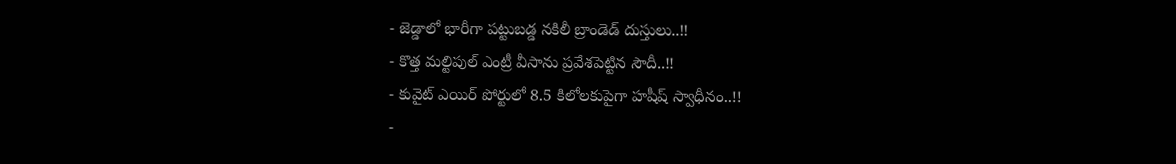- జెడ్డాలో భారీగా పట్టుబడ్డ నకిలీ బ్రాండెడ్ దుస్తులు..!!
- కొత్త మల్టిపుల్ ఎంట్రీ వీసాను ప్రవేశపెట్టిన సౌదీ..!!
- కువైట్ ఎయిర్ పోర్టులో 8.5 కిలోలకుపైగా హషీష్ స్వాధీనం..!!
-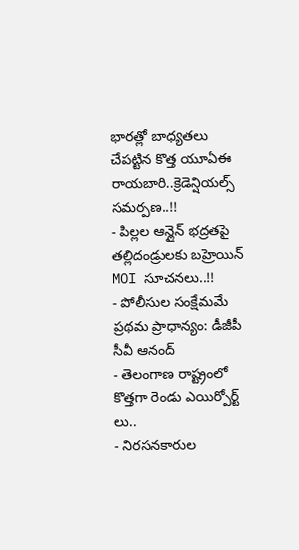భారత్లో బాధ్యతలు చేపట్టిన కొత్త యూఏఈ రాయబారి..క్రెడెన్షియల్స్ సమర్పణ..!!
- పిల్లల ఆన్లైన్ భద్రతపై తల్లిదండ్రులకు బహ్రెయిన్ MOI సూచనలు..!!
- పోలీసుల సంక్షేమమే ప్రథమ ప్రాధాన్యం: డీజీపీ సీవీ ఆనంద్
- తెలంగాణ రాష్ట్రంలో కొత్తగా రెండు ఎయిర్పోర్ట్ లు..
- నిరసనకారుల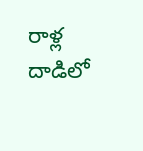రాళ్ల దాడిలో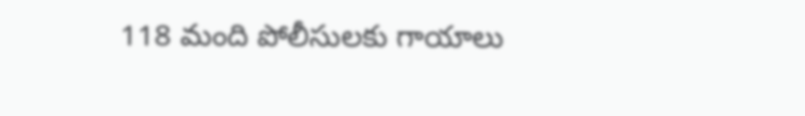118 మంది పోలీసులకు గాయాలు